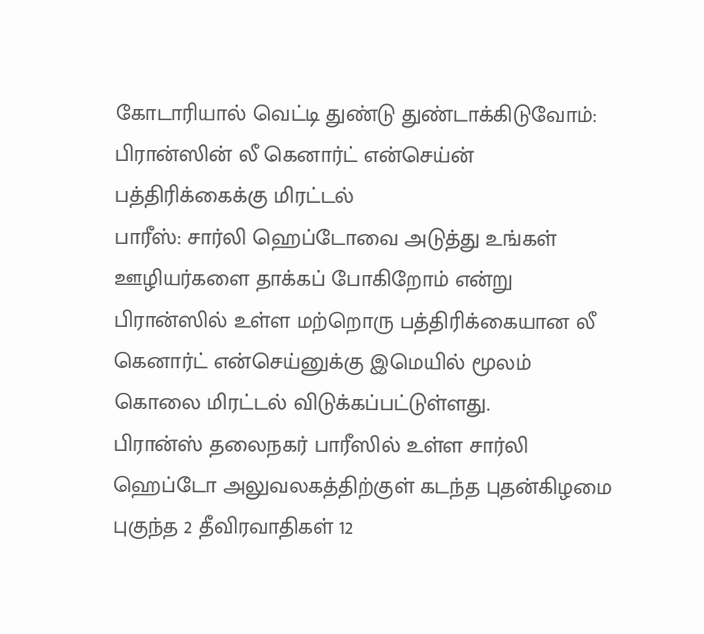கோடாரியால் வெட்டி துண்டு துண்டாக்கிடுவோம்: பிரான்ஸின் லீ கெனார்ட் என்செய்ன் பத்திரிக்கைக்கு மிரட்டல்
பாரீஸ்: சார்லி ஹெப்டோவை அடுத்து உங்கள் ஊழியர்களை தாக்கப் போகிறோம் என்று பிரான்ஸில் உள்ள மற்றொரு பத்திரிக்கையான லீ கெனார்ட் என்செய்னுக்கு இமெயில் மூலம் கொலை மிரட்டல் விடுக்கப்பட்டுள்ளது.
பிரான்ஸ் தலைநகர் பாரீஸில் உள்ள சார்லி ஹெப்டோ அலுவலகத்திற்குள் கடந்த புதன்கிழமை புகுந்த 2 தீவிரவாதிகள் 12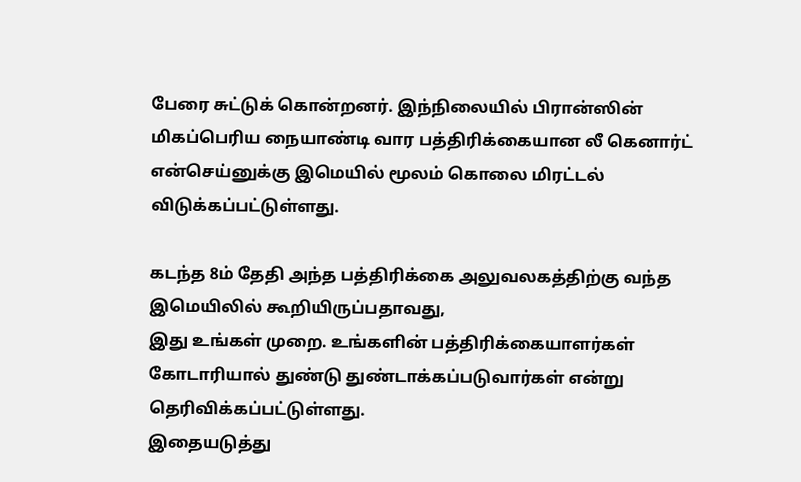பேரை சுட்டுக் கொன்றனர். இந்நிலையில் பிரான்ஸின் மிகப்பெரிய நையாண்டி வார பத்திரிக்கையான லீ கெனார்ட் என்செய்னுக்கு இமெயில் மூலம் கொலை மிரட்டல் விடுக்கப்பட்டுள்ளது.

கடந்த 8ம் தேதி அந்த பத்திரிக்கை அலுவலகத்திற்கு வந்த இமெயிலில் கூறியிருப்பதாவது,
இது உங்கள் முறை. உங்களின் பத்திரிக்கையாளர்கள் கோடாரியால் துண்டு துண்டாக்கப்படுவார்கள் என்று தெரிவிக்கப்பட்டுள்ளது.
இதையடுத்து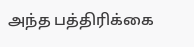அந்த பத்திரிக்கை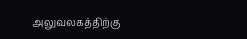அலுவலகத்திற்கு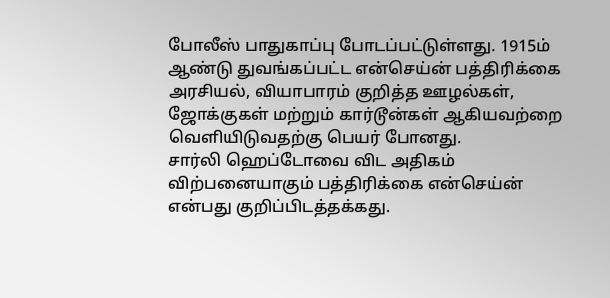போலீஸ் பாதுகாப்பு போடப்பட்டுள்ளது. 1915ம் ஆண்டு துவங்கப்பட்ட என்செய்ன் பத்திரிக்கை அரசியல், வியாபாரம் குறித்த ஊழல்கள், ஜோக்குகள் மற்றும் கார்டூன்கள் ஆகியவற்றை வெளியிடுவதற்கு பெயர் போனது.
சார்லி ஹெப்டோவை விட அதிகம் விற்பனையாகும் பத்திரிக்கை என்செய்ன் என்பது குறிப்பிடத்தக்கது.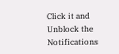Click it and Unblock the Notifications